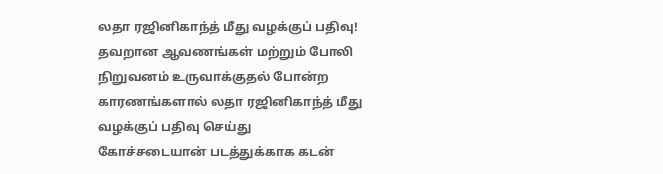லதா ரஜினிகாந்த் மீது வழக்குப் பதிவு!
தவறான ஆவணங்கள் மற்றும் போலி நிறுவனம் உருவாக்குதல் போன்ற காரணங்களால் லதா ரஜினிகாந்த் மீது வழக்குப் பதிவு செய்து
கோச்சடையான் படத்துக்காக கடன்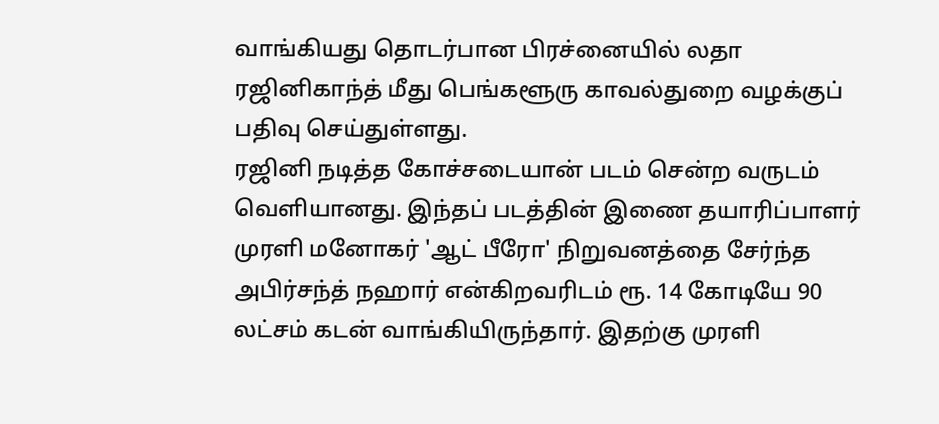வாங்கியது தொடர்பான பிரச்னையில் லதா ரஜினிகாந்த் மீது பெங்களூரு காவல்துறை வழக்குப் பதிவு செய்துள்ளது.
ரஜினி நடித்த கோச்சடையான் படம் சென்ற வருடம் வெளியானது. இந்தப் படத்தின் இணை தயாரிப்பாளர் முரளி மனோகர் 'ஆட் பீரோ' நிறுவனத்தை சேர்ந்த அபிர்சந்த் நஹார் என்கிறவரிடம் ரூ. 14 கோடியே 90 லட்சம் கடன் வாங்கியிருந்தார். இதற்கு முரளி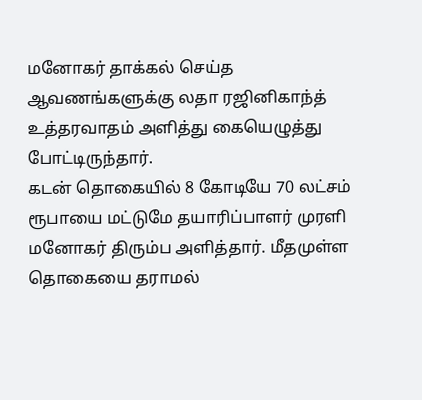மனோகர் தாக்கல் செய்த ஆவணங்களுக்கு லதா ரஜினிகாந்த் உத்தரவாதம் அளித்து கையெழுத்து போட்டிருந்தார்.
கடன் தொகையில் 8 கோடியே 70 லட்சம் ரூபாயை மட்டுமே தயாரிப்பாளர் முரளி மனோகர் திரும்ப அளித்தார். மீதமுள்ள தொகையை தராமல்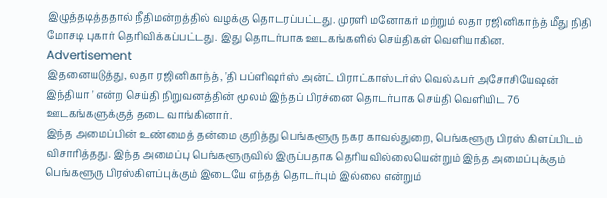இழுத்தடித்ததால் நீதிமன்றத்தில் வழக்கு தொடரப்பட்டது. முரளி மனோகர் மற்றும் லதா ரஜினிகாந்த் மீது நிதி மோசடி புகார் தெரிவிக்கப்பட்டது. இது தொடர்பாக ஊடகங்களில் செய்திகள் வெளியாகின.
Advertisement
இதனையடுத்து, லதா ரஜினிகாந்த், 'தி பப்ளிஷர்ஸ் அன்ட் பிராட்காஸ்டர்ஸ் வெல்ஃபர் அசோசியேஷன் இந்தியா ' என்ற செய்தி நிறுவனத்தின் மூலம் இந்தப் பிரச்னை தொடர்பாக செய்தி வெளியிட 76 ஊடகங்களுக்குத் தடை வாங்கினார்.
இந்த அமைப்பின் உண்மைத் தன்மை குறித்து பெங்களூரு நகர காவல்துறை, பெங்களூரு பிரஸ் கிளப்பிடம் விசாரித்தது. இந்த அமைப்பு பெங்களூருவில் இருப்பதாக தெரியவில்லையென்றும் இந்த அமைப்புக்கும் பெங்களூரு பிரஸ்கிளப்புக்கும் இடையே எந்தத் தொடர்பும் இல்லை என்றும்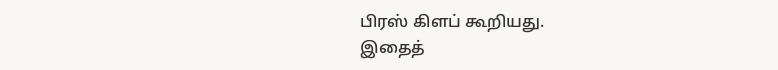பிரஸ் கிளப் கூறியது.
இதைத்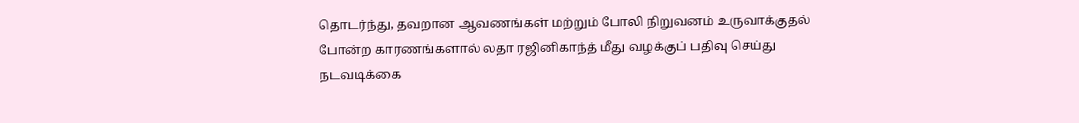தொடர்ந்து, தவறான ஆவணங்கள் மற்றும் போலி நிறுவனம் உருவாக்குதல் போன்ற காரணங்களால் லதா ரஜினிகாந்த் மீது வழக்குப் பதிவு செய்து நடவடிக்கை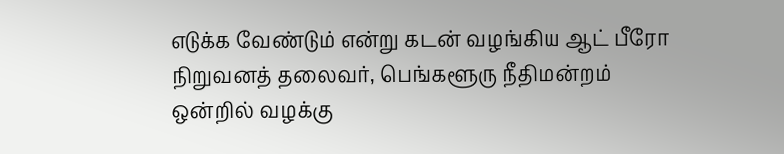எடுக்க வேண்டும் என்று கடன் வழங்கிய ஆட் பீரோ நிறுவனத் தலைவர், பெங்களூரு நீதிமன்றம் ஒன்றில் வழக்கு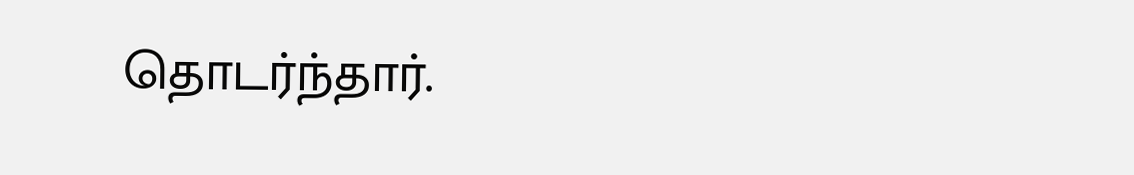தொடர்ந்தார்.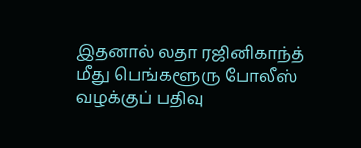இதனால் லதா ரஜினிகாந்த் மீது பெங்களூரு போலீஸ் வழக்குப் பதிவு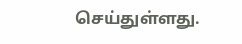செய்துள்ளது.